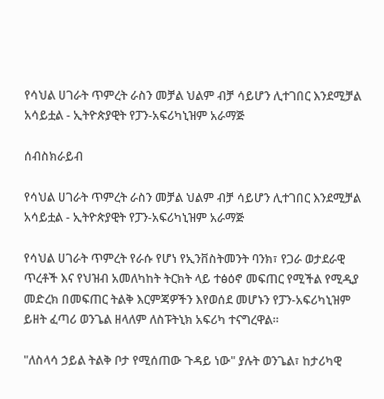የሳህል ሀገራት ጥምረት ራስን መቻል ህልም ብቻ ሳይሆን ሊተገበር እንደሚቻል አሳይቷል - ኢትዮጵያዊት የፓን-አፍሪካኒዝም አራማጅ

ሰብስክራይብ

የሳህል ሀገራት ጥምረት ራስን መቻል ህልም ብቻ ሳይሆን ሊተገበር እንደሚቻል አሳይቷል - ኢትዮጵያዊት የፓን-አፍሪካኒዝም አራማጅ

የሳህል ሀገራት ጥምረት የራሱ የሆነ የኢንቨስትመንት ባንክ፣ የጋራ ወታደራዊ ጥረቶች እና የህዝብ አመለካከት ትርክት ላይ ተፅዕኖ መፍጠር የሚችል የሚዲያ መድረክ በመፍጠር ትልቅ እርምጃዎችን እየወሰደ መሆኑን የፓን-አፍሪካኒዝም ይዘት ፈጣሪ ወንጌል ዘላለም ለስፑትኒክ አፍሪካ ተናግረዋል።

"ለስላሳ ኃይል ትልቅ ቦታ የሚሰጠው ጉዳይ ነው" ያሉት ወንጌል፣ ከታሪካዊ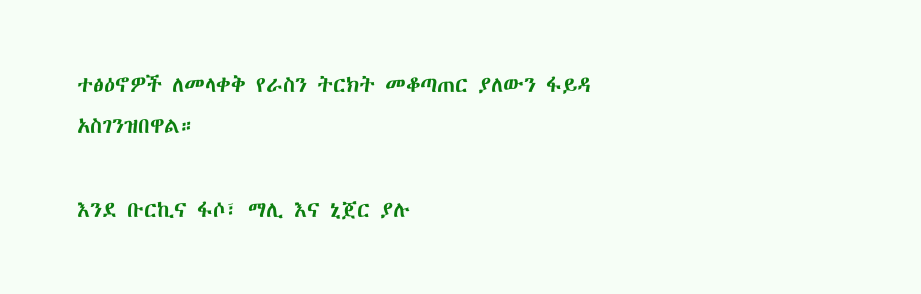ተፅዕኖዎች ለመላቀቅ የራስን ትርክት መቆጣጠር ያለውን ፋይዳ አስገንዝበዋል።

እንደ ቡርኪና ፋሶ፣ ማሊ እና ኒጀር ያሉ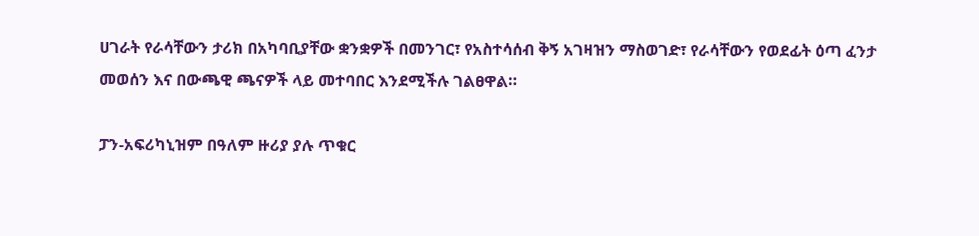ሀገራት የራሳቸውን ታሪክ በአካባቢያቸው ቋንቋዎች በመንገር፣ የአስተሳሰብ ቅኝ አገዛዝን ማስወገድ፣ የራሳቸውን የወደፊት ዕጣ ፈንታ መወሰን እና በውጫዊ ጫናዎች ላይ መተባበር እንደሚችሉ ገልፀዋል።

ፓን-አፍሪካኒዝም በዓለም ዙሪያ ያሉ ጥቁር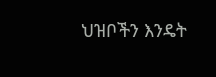ህዝቦችን እንዴት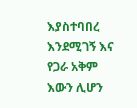እያስተባበረ እንደሚገኝ እና የጋራ አቅም እውን ሊሆን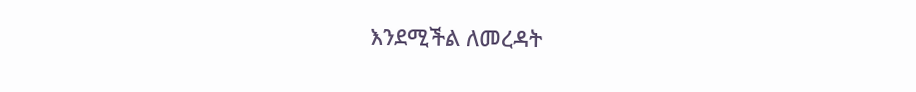እንደሚችል ለመረዳት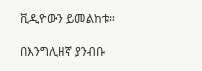ቪዲዮውን ይመልከቱ።

በእንግሊዘኛ ያንብቡ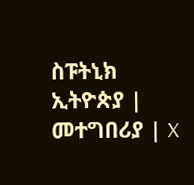ስፑትኒክ ኢትዮጵያ | መተግበሪያ | X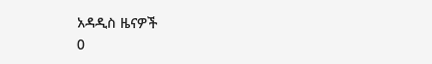አዳዲስ ዜናዎች
0